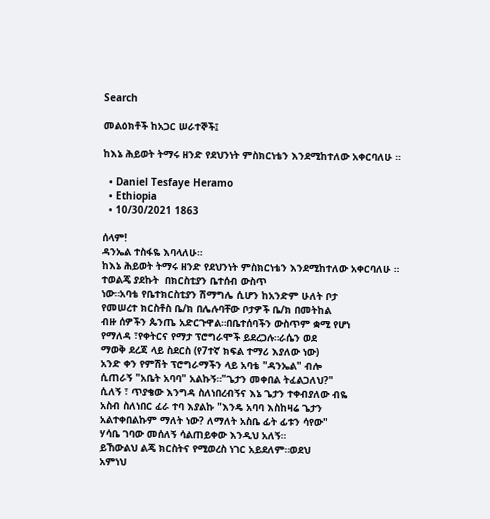Search

መልዕክቶች ከአጋር ሠራተኞች፤

ከእኔ ሕይወት ትማሩ ዘንድ የደህንነት ምስክርነቴን እንደሚከተለው አቀርባለሁ ።

  • Daniel Tesfaye Heramo
  • Ethiopia
  • 10/30/2021 1863

ሰላም!
ዳንኤል ተስፋዬ እባላለሁ።
ከእኔ ሕይወት ትማሩ ዘንድ የደህንነት ምስክርነቴን እንደሚከተለው አቀርባለሁ ።
ተወልጄ ያደኩት  በክርስቲያን ቤተሰብ ውስጥ
ነው።አባቴ የቤተክርስቲያን ሽማግሌ ሲሆን ከአንድም ሁለት ቦታ
የመሠረተ ክርስቶስ ቤ/ክ በሌሉባቸው ቦታዎች ቤ/ክ በመትከል
ብዙ ሰዎችን ጴንጤ አድርጉዋል።በቤተሰባችን ውስጥም ቋሚ የሆነ
የማለዳ ፣የቀትርና የማታ ፕሮግራሞች ይደረጋሉ።ራሴን ወደ
ማወቅ ደረጃ ላይ ስደርስ (የ7ተኛ ክፍል ተማሪ እያለው ነው)
አንድ ቀን የምሽት ፕሮግራማችን ላይ አባቴ "ዳንኤል" ብሎ
ሲጠራኝ "አቤት አባባ" አልኩኝ።"ጌታን መቀበል ትፈልጋለህ?"
ሲለኝ ፣ ጥያቄው እንግዳ ስለነበረብኝና እኔ ጌታን ተቀብያለው ብዬ
አስብ ስለነበር ፈራ ተባ እያልኩ "እንዴ አባባ እስከዛሬ ጌታን
አልተቀበልኩም ማለት ነው? ለማለት አስቤ ፊት ፊቱን ሳየው"
ሃሳቤ ገባው መሰለኝ ሳልጠይቀው እንዲህ አለኝ።
ይኸውልህ ልጄ ክርስትና የሚወረስ ነገር አይደለም።ወደህ
አምነህ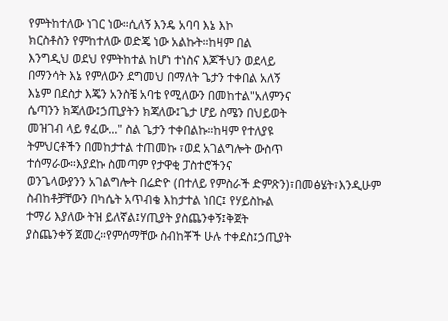የምትከተለው ነገር ነው።ሲለኝ እንዴ አባባ እኔ እኮ
ክርስቶስን የምከተለው ወድጄ ነው አልኩት።ከዛም በል
እንግዲህ ወደህ የምትከተል ከሆነ ተነስና እጆችህን ወደላይ
በማንሳት እኔ የምለውን ደግመህ በማለት ጌታን ተቀበል አለኝ
እኔም በደስታ እጄን አንስቼ አባቴ የሚለውን በመከተል"አለምንና
ሴጣንን ክጃለው፤ኃጢያትን ክጃለው፤ጌታ ሆይ ስሜን በህይወት
መዝገብ ላይ ፃፈው..." ስል ጌታን ተቀበልኩ።ከዛም የተለያዩ
ትምህርቶችን በመከታተል ተጠመኩ ፣ወደ አገልግሎት ውስጥ
ተሰማራው።እያደኩ ስመጣም የታዋቂ ፓስተሮችንና
ወንጌላውያንን አገልግሎት በሬድዮ (በተለይ የምስራች ድምጽን)፣በመፅሄት፣እንዲሁም
ስብከቶቻቸውን በካሴት አጥብቄ እከታተል ነበር፤ የሃይስኩል
ተማሪ እያለው ትዝ ይለኛል፤ሃጢያት ያስጨንቀኝ፤ቅጀት
ያስጨንቀኝ ጀመረ።የምሰማቸው ስብከቾች ሁሉ ተቀደስ፤ኃጢያት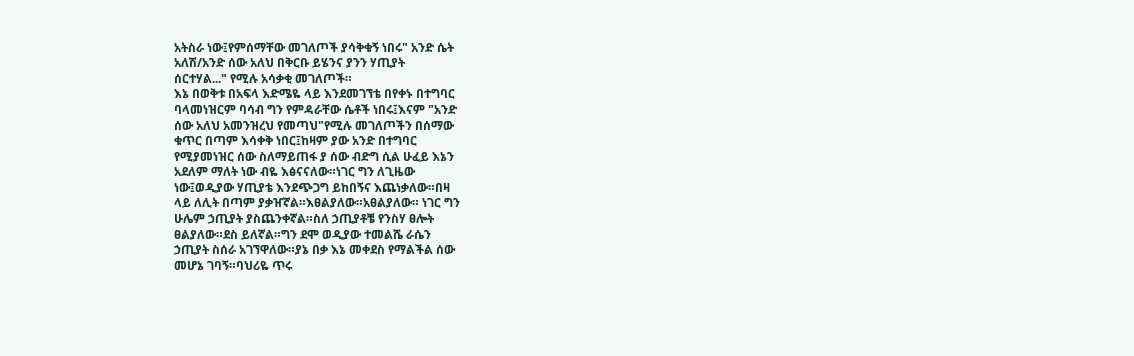አትስራ ነው፤የምሰማቸው መገለጦች ያሳቅቁኝ ነበሩ" አንድ ሴት
አለሽ/አንድ ሰው አለህ በቅርቡ ይሄንና ያንን ሃጢያት
ሰርተሃል..." የሚሉ አሳቃቂ መገለጦች።
እኔ በወቅቱ በአፍላ እድሜዬ ላይ እንደመገኘቴ በየቀኑ በተግባር
ባላመነዝርም ባሳብ ግን የምዳራቸው ሴቶች ነበሩ፤እናም "አንድ
ሰው አለህ አመንዝረህ የመጣህ"የሚሉ መገለጦችን በሰማው
ቁጥር በጣም እሳቀቅ ነበር፤ከዛም ያው አንድ በተግባር
የሚያመነዝር ሰው ስለማይጠፋ ያ ሰው ብድግ ሲል ሁፈይ እኔን
አደለም ማለት ነው ብዬ እፅናናለው።ነገር ግን ለጊዜው
ነው፤ወዲያው ሃጢያቴ እንደጭጋግ ይከበኝና እጨነቃለው።በዛ
ላይ ለሊት በጣም ያቃዠኛል።እፀልያለው።አፀልያለው። ነገር ግን
ሁሌም ኃጢያት ያስጨንቀኛል።ስለ ኃጢያቶቼ የንስሃ ፀሎት
ፀልያለው።ደስ ይለኛል።ግን ደሞ ወዲያው ተመልሼ ራሴን
ኃጢያት ስሰራ አገኘዋለው።ያኔ በቃ እኔ መቀደስ የማልችል ሰው
መሆኔ ገባኝ።ባህሪዬ ጥሩ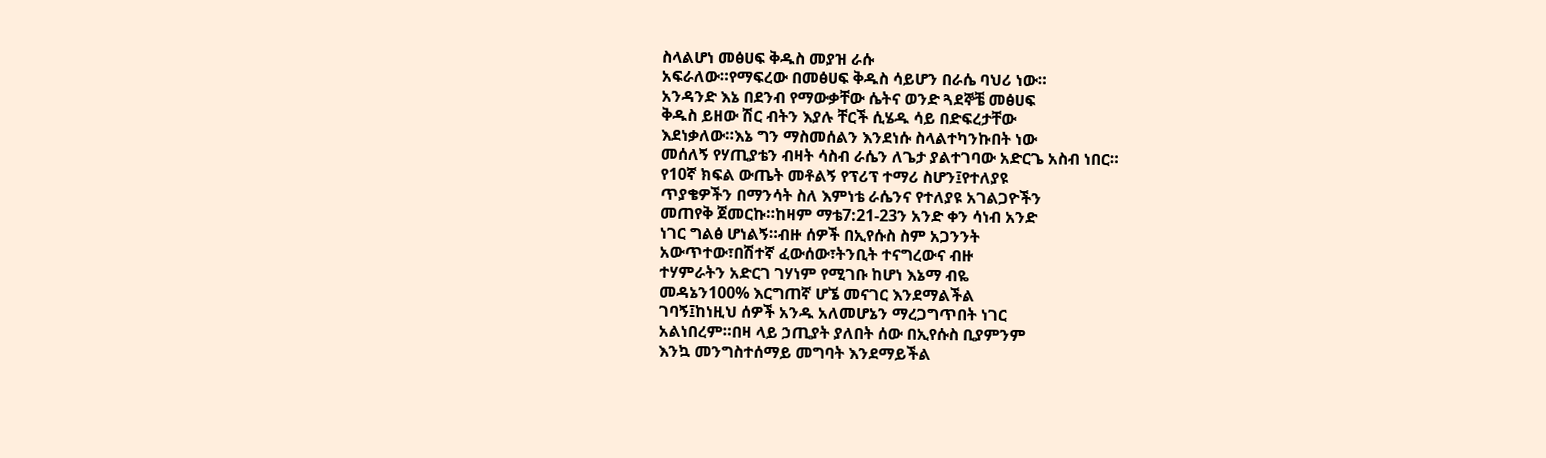ስላልሆነ መፅሀፍ ቅዱስ መያዝ ራሱ
አፍራለው።የማፍረው በመፅሀፍ ቅዱስ ሳይሆን በራሴ ባህሪ ነው።
አንዳንድ እኔ በደንብ የማውቃቸው ሴትና ወንድ ጓደኞቼ መፅሀፍ
ቅዱስ ይዘው ሽር ብትን እያሉ ቸርች ሲሄዱ ሳይ በድፍረታቸው
እደነቃለው።እኔ ግን ማስመሰልን እንደነሱ ስላልተካንኩበት ነው
መሰለኝ የሃጢያቴን ብዛት ሳስብ ራሴን ለጌታ ያልተገባው አድርጌ አስብ ነበር።
የ10ኛ ክፍል ውጤት መቶልኝ የፕሪፕ ተማሪ ስሆን፤የተለያዩ
ጥያቄዎችን በማንሳት ስለ እምነቴ ራሴንና የተለያዩ አገልጋዮችን
መጠየቅ ጀመርኩ።ከዛም ማቴ7:21-23ን አንድ ቀን ሳነብ አንድ
ነገር ግልፅ ሆነልኝ።ብዙ ሰዎች በኢየሱስ ስም አጋንንት
አውጥተው፣በሽተኛ ፈውሰው፣ትንቢት ተናግረውና ብዙ
ተሃምራትን አድርገ ገሃነም የሚገቡ ከሆነ እኔማ ብዬ
መዳኔን100% እርግጠኛ ሆኜ መናገር እንደማልችል
ገባኝ፤ከነዚህ ሰዎች አንዱ አለመሆኔን ማረጋግጥበት ነገር
አልነበረም።በዛ ላይ ኃጢያት ያለበት ሰው በኢየሱስ ቢያምንም
እንኳ መንግስተሰማይ መግባት እንደማይችል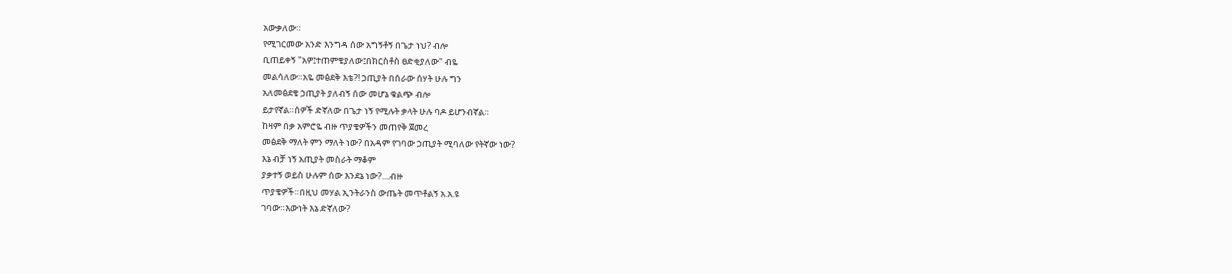አውቃለው።
የሚገርመው አንድ እንግዳ ሰው አግኝቶኝ በጌታ ነህ? ብሎ
ቢጠይቀኝ "አዎ፤ተጠምቄያለው፤በክርስቶስ ፀድቂያለው" ብዬ
መልሳለው።አዬ መፅደቅ እቴ?! ኃጢያት በሰራው ሰሃት ሁሉ ግን
አለመፅደቄ ኃጢያት ያለብኝ ሰው መሆኔ ቁልጭ ብሎ
ይታየኛል።ሰዎች ድኛለው በጌታ ነኝ የሚሉት ቃላት ሁሉ ባዶ ይሆንብኛል።
ከዛም በቃ አምሮዬ ብዙ ጥያቄዎችን መጠየቅ ጀመረ
መፅደቅ ማለት ምን ማለት ነው? በአዳም የገባው ኃጢያት ሚባለው የትኛው ነው?
እኔ ብቻ ነኝ አጢያት መስራት ማቆም
ያቃተኝ ወይስ ሁሉም ሰው እንደኔ ነው?....ብዙ
ጥያቄዎች።በዚህ መሃል ኢንትራንስ ውጤት መጥቶልኝ አ.አ.ዩ
ገባው።እውነት እኔ ድኛለው?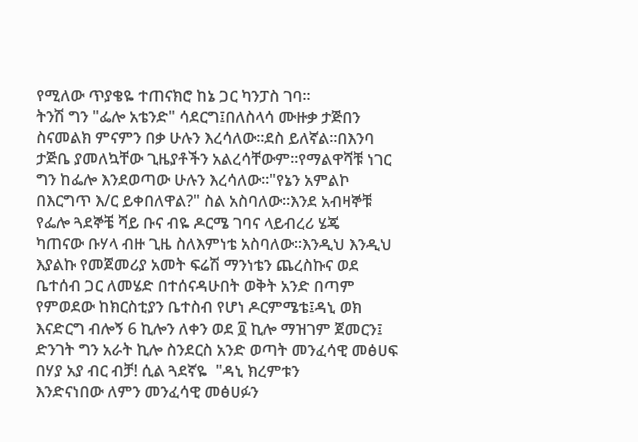የሚለው ጥያቄዬ ተጠናክሮ ከኔ ጋር ካንፓስ ገባ።
ትንሽ ግን "ፌሎ አቴንድ" ሳደርግ፤በለስላሳ ሙዙቃ ታጅበን
ስናመልክ ምናምን በቃ ሁሉን እረሳለው።ደስ ይለኛል።በእንባ
ታጅቤ ያመለኳቸው ጊዜያቶችን አልረሳቸውም።የማልዋሻቹ ነገር
ግን ከፌሎ እንደወጣው ሁሉን እረሳለው።"የኔን አምልኮ
በእርግጥ እ/ር ይቀበለዋል?" ስል አስባለው።እንደ አብዛኞቹ
የፌሎ ጓደኞቼ ሻይ ቡና ብዬ ዶርሜ ገባና ላይብረሪ ሄጄ
ካጠናው ቡሃላ ብዙ ጊዜ ስለእምነቴ አስባለው።እንዲህ እንዲህ
እያልኩ የመጀመሪያ አመት ፍሬሽ ማንነቴን ጨረስኩና ወደ
ቤተሰብ ጋር ለመሄድ በተሰናዳሁበት ወቅት አንድ በጣም
የምወደው ከክርስቲያን ቤተስብ የሆነ ዶርምሜቴ፤ዳኒ ወክ
እናድርግ ብሎኝ 6 ኪሎን ለቀን ወደ ፬ ኪሎ ማዝገም ጀመርን፤
ድንገት ግን አራት ኪሎ ስንደርስ አንድ ወጣት መንፈሳዊ መፅሀፍ
በሃያ አያ ብር ብቻ! ሲል ጓደኛዬ  "ዳኒ ክረምቱን
እንድናነበው ለምን መንፈሳዊ መፅሀፉን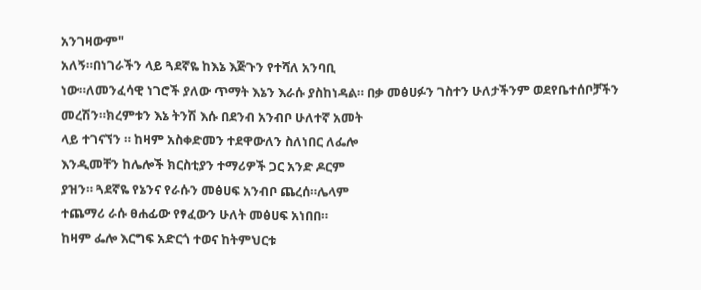አንገዛውም"
አለኝ።በነገራችን ላይ ጓደኛዬ ከእኔ እጅጉን የተሻለ አንባቢ
ነው።ለመንፈሳዊ ነገሮች ያለው ጥማት እኔን እራሱ ያስከነዳል። በቃ መፅሀፉን ገስተን ሁለታችንም ወደየቤተሰቦቻችን
መረሽን።ክረምቱን እኔ ትንሽ እሱ በደንብ አንብቦ ሁለተኛ አመት
ላይ ተገናኘን ። ከዛም አስቀድመን ተደዋውለን ስለነበር ለፌሎ
እንዲመቸን ከሌሎች ክርስቲያን ተማሪዎች ጋር አንድ ዶርም
ያዝን። ጓደኛዬ የኔንና የራሱን መፅሀፍ አንብቦ ጨረሰ።ሌላም
ተጨማሪ ራሱ ፀሐፊው የፃፈውን ሁለት መፅሀፍ አነበበ።
ከዛም ፌሎ እርግፍ አድርጎ ተወና ከትምህርቱ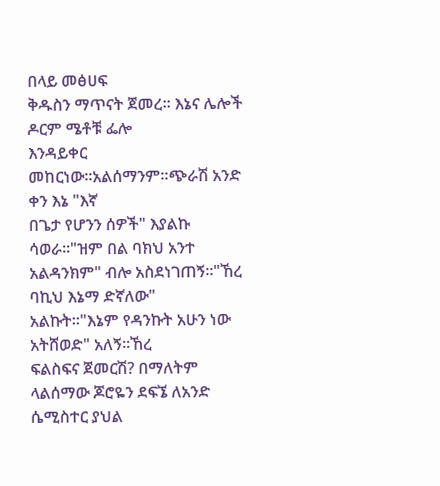በላይ መፅሀፍ
ቅዱስን ማጥናት ጀመረ። እኔና ሌሎች ዶርም ሜቶቹ ፌሎ
እንዳይቀር መከርነው።አልሰማንም።ጭራሽ አንድ ቀን እኔ "እኛ
በጌታ የሆንን ሰዎች" እያልኩ ሳወራ።"ዝም በል ባክህ አንተ
አልዳንክም" ብሎ አስደነገጠኝ።"ኸረ ባኪህ እኔማ ድኛለው"
አልኩት።"እኔም የዳንኩት አሁን ነው አትሸወድ" አለኝ።ኸረ
ፍልስፍና ጀመርሽ? በማለትም ላልሰማው ጆሮዬን ደፍኜ ለአንድ
ሴሚስተር ያህል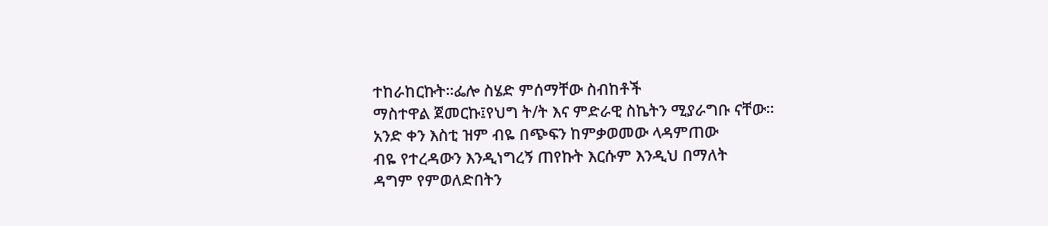ተከራከርኩት።ፌሎ ስሄድ ምሰማቸው ስብከቶች
ማስተዋል ጀመርኩ፤የህግ ት/ት እና ምድራዊ ስኬትን ሚያራግቡ ናቸው።
አንድ ቀን እስቲ ዝም ብዬ በጭፍን ከምቃወመው ላዳምጠው
ብዬ የተረዳውን እንዲነግረኝ ጠየኩት እርሱም እንዲህ በማለት
ዳግም የምወለድበትን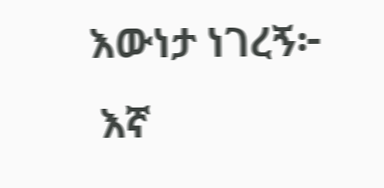እውነታ ነገረኝ፦
 እኛ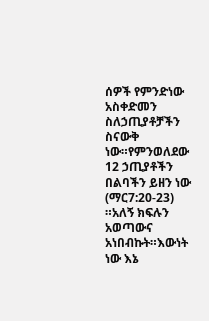ሰዎች የምንድነው አስቀድመን ስለኃጢያቶቻችን ስናውቅ
ነው።የምንወለደው 12 ኃጢያቶችን በልባችን ይዘን ነው
(ማር7:20-23) ።አለኝ ክፍሉን አወጣውና አነበብኩት።እውነት
ነው እኔ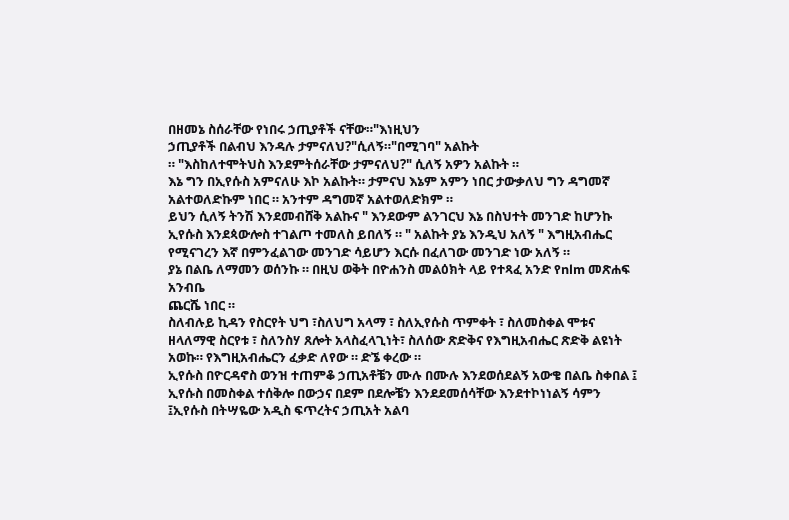በዘመኔ ስሰራቸው የነበሩ ኃጢያቶች ናቸው።"እነዚህን
ኃጢያቶች በልብህ እንዳሉ ታምናለህ?"ሲለኝ።"በሚገባ" አልኩት
። "እስከለተሞትህስ እንደምትሰራቸው ታምናለህ?" ሲለኝ አዎን አልኩት ።
እኔ ግን በኢየሱስ አምናለሁ እኮ አልኩት። ታምናህ እኔም አምን ነበር ታውቃለህ ግን ዳግመኛ አልተወለድኩም ነበር ። አንተም ዳግመኛ አልተወለድክም ።
ይህን ሲለኝ ትንሽ እንደመብሸቅ አልኩና " እንደውም ልንገርህ እኔ በስህተት መንገድ ከሆንኩ ኢየሱስ እንደጳውሎስ ተገልጦ ተመለስ ይበለኝ ። " አልኩት ያኔ እንዲህ አለኝ " እግዚአብሔር የሚናገረን እኛ በምንፈልገው መንገድ ሳይሆን እርሱ በፈለገው መንገድ ነው አለኝ ።
ያኔ በልቤ ለማመን ወሰንኩ ። በዚህ ወቅት በዮሐንስ መልዕክት ላይ የተጻፈ አንድ የnlm መጽሐፍ አንብቤ
ጨርሼ ነበር ።
ስለብሉይ ኪዳን የስርየት ህግ ፣ስለህግ አላማ ፣ ስለኢየሱስ ጥምቀት ፣ ስለመስቀል ሞቱና ዘላለማዊ ስርየቱ ፣ ስለንስሃ ጸሎት አላስፈላጊነት፣ ስለሰው ጽድቅና የእግዚአብሔር ጽድቅ ልዩነት አወኩ። የእግዚአብሔርን ፈቃድ ለየው ። ድኜ ቀረው ።
ኢየሱስ በዮርዳኖስ ወንዝ ተጠምቆ ኃጢአቶቼን ሙሉ በሙሉ እንደወሰደልኝ አውቄ በልቤ ስቀበል ፤
ኢየሱስ በመስቀል ተሰቅሎ በውኃና በደም በደሎቼን እንደደመሰሳቸው እንደተኮነነልኝ ሳምን ፤ኢየሱስ በትሣዬው አዲስ ፍጥረትና ኃጢአት አልባ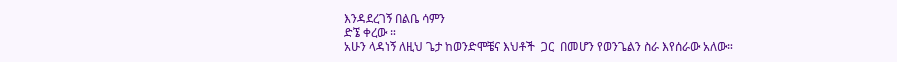እንዳደረገኝ በልቤ ሳምን
ድኜ ቀረው ።
አሁን ላዳነኝ ለዚህ ጌታ ከወንድሞቼና እህቶች  ጋር  በመሆን የወንጌልን ስራ እየሰራው አለው።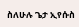ስለሁሉ ጌታ ኢየሱስ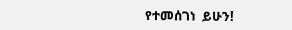የተመሰገነ  ይሁን!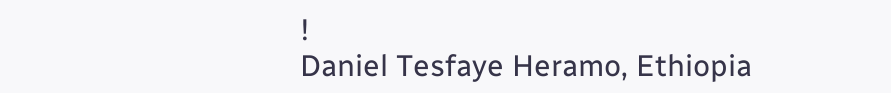!
Daniel Tesfaye Heramo, Ethiopia